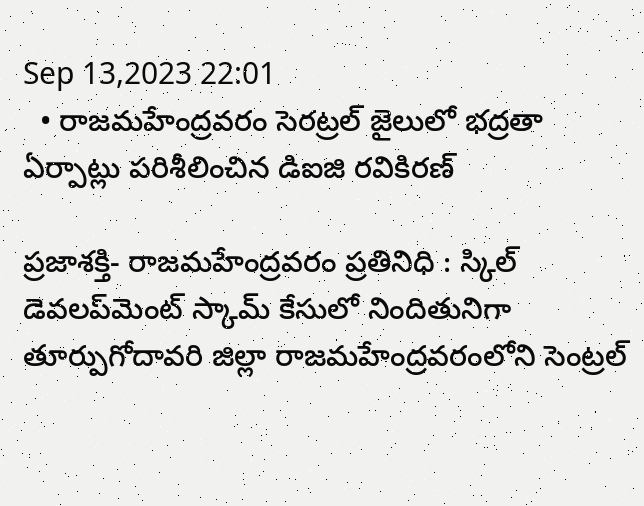Sep 13,2023 22:01
  • రాజమహేంద్రవరం సెరట్రల్‌ జైలులో భద్రతా ఏర్పాట్లు పరిశీలించిన డిఐజి రవికిరణ్‌

ప్రజాశక్తి- రాజమహేంద్రవరం ప్రతినిధి : స్కిల్‌ డెవలప్‌మెంట్‌ స్కామ్‌ కేసులో నిందితునిగా తూర్పుగోదావరి జిల్లా రాజమహేంద్రవరంలోని సెంట్రల్‌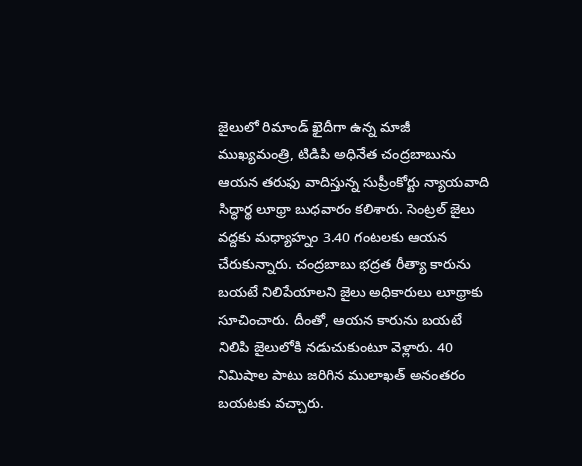జైలులో రిమాండ్‌ ఖైదీగా ఉన్న మాజీ ముఖ్యమంత్రి, టిడిపి అధినేత చంద్రబాబును ఆయన తరుఫు వాదిస్తున్న సుప్రీంకోర్టు న్యాయవాది సిద్ధార్థ లూథ్రా బుధవారం కలిశారు. సెంట్రల్‌ జైలు వద్దకు మధ్యాహ్నం 3.40 గంటలకు ఆయన చేరుకున్నారు. చంద్రబాబు భద్రత రీత్యా కారును బయటే నిలిపేయాలని జైలు అధికారులు లూథ్రాకు సూచించారు. దీంతో, ఆయన కారును బయటే నిలిపి జైలులోకి నడుచుకుంటూ వెళ్లారు. 40 నిమిషాల పాటు జరిగిన ములాఖత్‌ అనంతరం బయటకు వచ్చారు.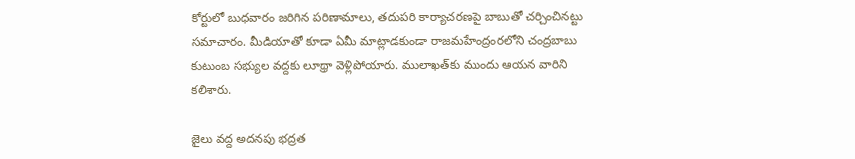కోర్టులో బుధవారం జరిగిన పరిణామాలు, తదుపరి కార్యాచరణపై బాబుతో చర్చించినట్టు సమాచారం. మీడియాతో కూడా ఏమీ మాట్లాడకుండా రాజమహేంద్రంరలోని చంద్రబాబు కుటుంబ సభ్యుల వద్దకు లూథ్రా వెళ్లిపోయారు. ములాఖత్‌కు ముందు ఆయన వారిని కలిశారు.

జైలు వద్ద అదనపు భద్రత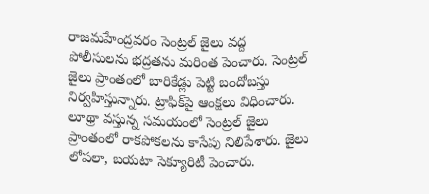రాజమహేంద్రవరం సెంట్రల్‌ జైలు వద్ద పోలీసులను భద్రతను మరింత పెంచారు. సెంట్రల్‌ జైలు ప్రాంతంలో బారికేడ్లు పెట్టి బందోబస్తు నిర్వహిస్తున్నారు. ట్రాఫిక్‌పై ఆంక్షలు విధించారు. లూథ్రా వస్తున్న సమయంలో సెంట్రల్‌ జైలు ప్రాంతంలో రాకపోకలను కాసేపు నిలిపేశారు. జైలు లోపలా, బయటా సెక్యూరిటీ పెంచారు.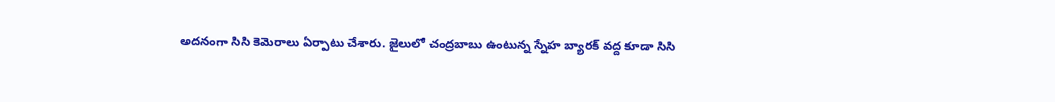అదనంగా సిసి కెమెరాలు ఏర్పాటు చేశారు. జైలులో చంద్రబాబు ఉంటున్న స్నేహ బ్యారక్‌ వద్ద కూడా సిసి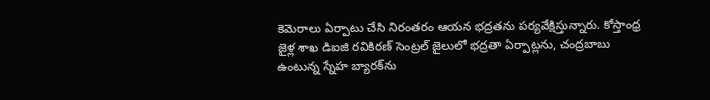కెమెరాలు ఏర్పాటు చేసి నిరంతరం ఆయన భద్రతను పర్యవేక్షిస్తున్నారు. కోస్తాంధ్ర జైళ్ల శాఖ డిఐజి రవికిరణ్‌ సెంట్రల్‌ జైలులో భద్రతా ఏర్పాట్లను, చంద్రబాబు ఉంటున్న స్నేహ బ్యారక్‌ను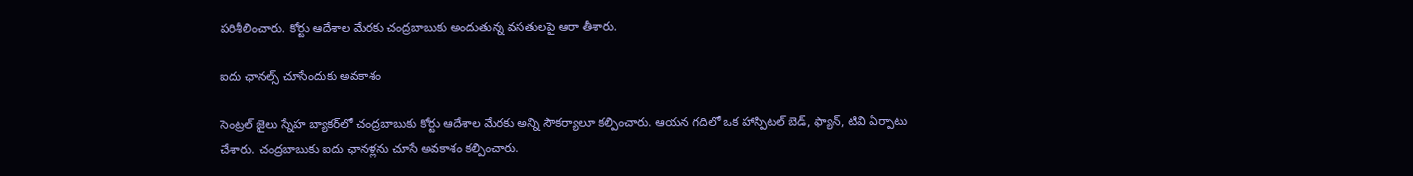పరిశీలించారు. కోర్టు ఆదేశాల మేరకు చంద్రబాబుకు అందుతున్న వసతులపై ఆరా తీశారు.

ఐదు ఛానల్స్‌ చూసేందుకు అవకాశం

సెంట్రల్‌ జైలు స్నేహ బ్యాకర్‌లో చంద్రబాబుకు కోర్టు ఆదేశాల మేరకు అన్ని సౌకర్యాలూ కల్పించారు. ఆయన గదిలో ఒక హాస్పిటల్‌ బెడ్‌, ఫ్యాన్‌, టివి ఏర్పాటు చేశారు. చంద్రబాబుకు ఐదు ఛానళ్లను చూసే అవకాశం కల్పించారు.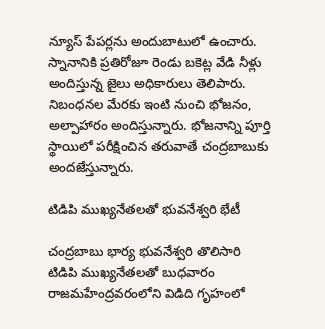న్యూస్‌ పేపర్లను అందుబాటులో ఉంచారు. స్నానానికి ప్రతిరోజూ రెండు బకెట్ల వేడి నీళ్లు అందిస్తున్న జైలు అధికారులు తెలిపారు. నిబంధనల మేరకు ఇంటి నుంచి భోజనం, అల్పాహారం అందిస్తున్నారు. భోజనాన్ని పూర్తి స్థాయిలో పరీక్షించిన తరువాతే చంద్రబాబుకు అందజేస్తున్నారు.

టిడిపి ముఖ్యనేతలతో భువనేశ్వరి భేటీ

చంద్రబాబు భార్య భువనేశ్వరి తొలిసారి టిడిపి ముఖ్యనేతలతో బుధవారం రాజమహేంద్రవరంలోని విడిది గృహంలో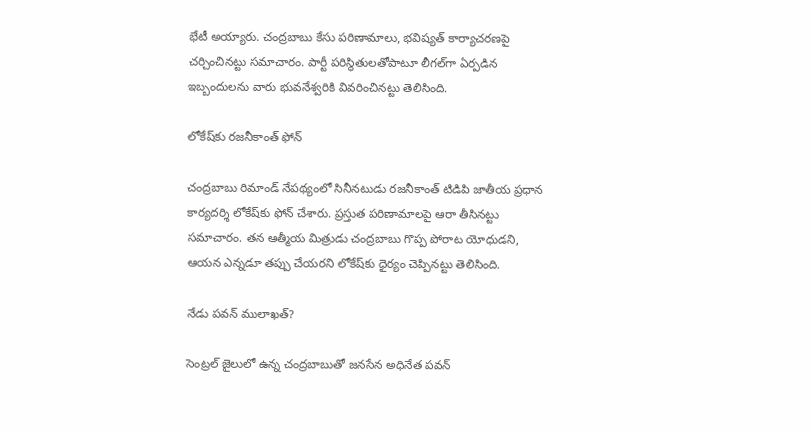భేటీ అయ్యారు. చంద్రబాబు కేసు పరిణామాలు, భవిష్యత్‌ కార్యాచరణపై చర్చించినట్టు సమాచారం. పార్టీ పరిస్థితులతోపాటూ లీగల్‌గా ఏర్పడిన ఇబ్బందులను వారు భువనేశ్వరికి వివరించినట్టు తెలిసింది.

లోకేష్‌కు రజనీకాంత్‌ ఫోన్‌

చంద్రబాబు రిమాండ్‌ నేపథ్యంలో సినీనటుడు రజనీకాంత్‌ టిడిపి జాతీయ ప్రధాన కార్యదర్శి లోకేష్‌కు ఫోన్‌ చేశారు. ప్రస్తుత పరిణామాలపై ఆరా తీసినట్టు సమాచారం. తన ఆత్మీయ మిత్రుడు చంద్రబాబు గొప్ప పోరాట యోధుడని, ఆయన ఎన్నడూ తప్పు చేయరని లోకేష్‌కు ధైర్యం చెప్పినట్టు తెలిసింది.

నేడు పవన్‌ ములాఖత్‌?

సెంట్రల్‌ జైలులో ఉన్న చంద్రబాబుతో జనసేన అధినేత పవన్‌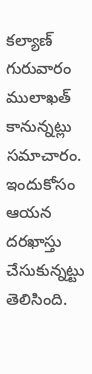కల్యాణ్‌ గురువారం ములాఖత్‌ కానున్నట్లు సమాచారం. ఇందుకోసం ఆయన దరఖాస్తు చేసుకున్నట్టు తెలిసింది.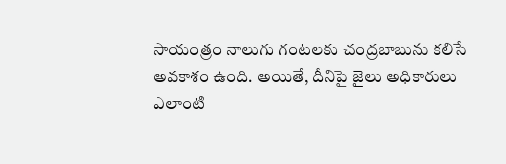సాయంత్రం నాలుగు గంటలకు చంద్రబాబును కలిసే అవకాశం ఉంది. అయితే, దీనిపై జైలు అధికారులు ఎలాంటి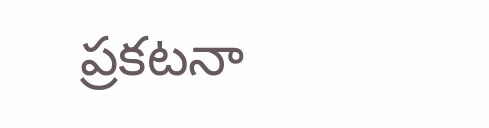ప్రకటనా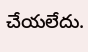చేయలేదు.